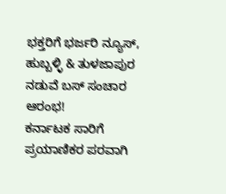ಭಕ್ತರಿಗೆ ಭರ್ಜರಿ ನ್ಯೂಸ್, ಹುಬ್ಬಳ್ಳಿ & ತುಳಜಾಪುರ ನಡುವೆ ಬಸ್ ಸಂಚಾರ ಆರಂಭ!
ಕರ್ನಾಟಕ ಸಾರಿಗೆ ಪ್ರಯಾಣಿಕರ ಪರವಾಗಿ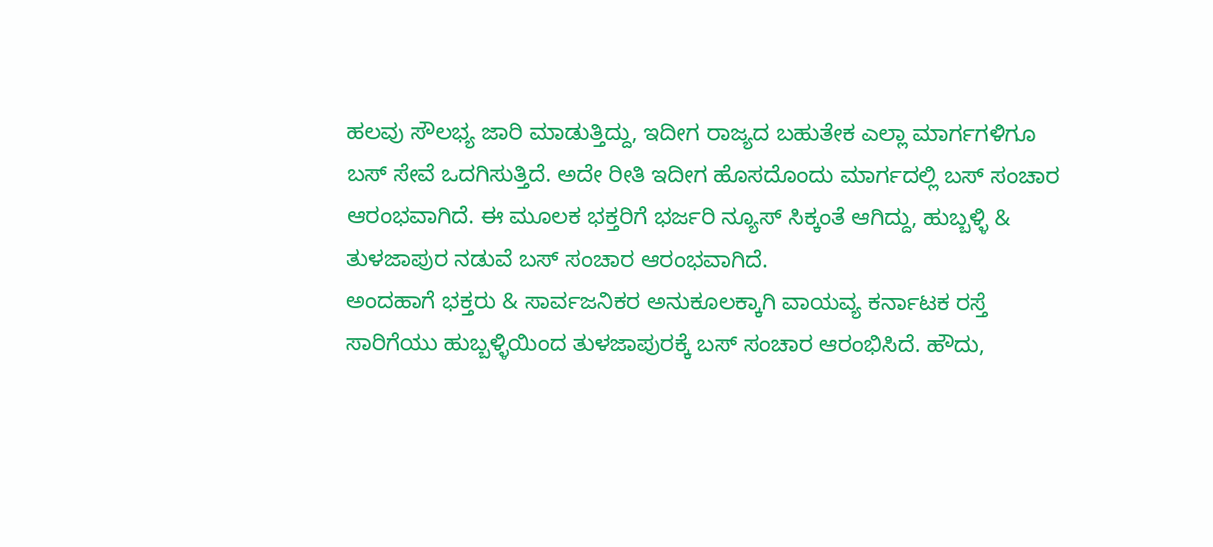ಹಲವು ಸೌಲಭ್ಯ ಜಾರಿ ಮಾಡುತ್ತಿದ್ದು, ಇದೀಗ ರಾಜ್ಯದ ಬಹುತೇಕ ಎಲ್ಲಾ ಮಾರ್ಗಗಳಿಗೂ ಬಸ್ ಸೇವೆ ಒದಗಿಸುತ್ತಿದೆ. ಅದೇ ರೀತಿ ಇದೀಗ ಹೊಸದೊಂದು ಮಾರ್ಗದಲ್ಲಿ ಬಸ್ ಸಂಚಾರ ಆರಂಭವಾಗಿದೆ. ಈ ಮೂಲಕ ಭಕ್ತರಿಗೆ ಭರ್ಜರಿ ನ್ಯೂಸ್ ಸಿಕ್ಕಂತೆ ಆಗಿದ್ದು, ಹುಬ್ಬಳ್ಳಿ & ತುಳಜಾಪುರ ನಡುವೆ ಬಸ್ ಸಂಚಾರ ಆರಂಭವಾಗಿದೆ.
ಅಂದಹಾಗೆ ಭಕ್ತರು & ಸಾರ್ವಜನಿಕರ ಅನುಕೂಲಕ್ಕಾಗಿ ವಾಯವ್ಯ ಕರ್ನಾಟಕ ರಸ್ತೆ ಸಾರಿಗೆಯು ಹುಬ್ಬಳ್ಳಿಯಿಂದ ತುಳಜಾಪುರಕ್ಕೆ ಬಸ್ ಸಂಚಾರ ಆರಂಭಿಸಿದೆ. ಹೌದು,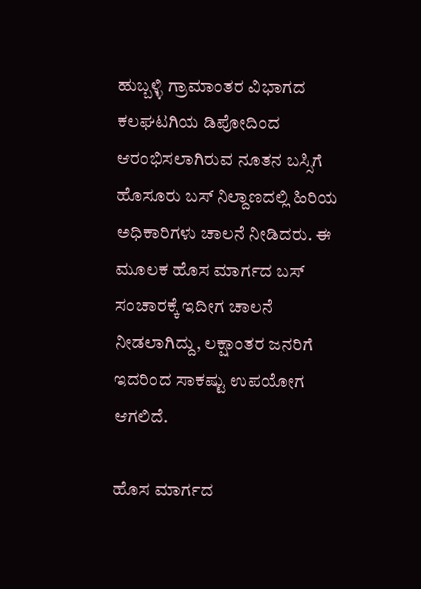ಹುಬ್ಬಳ್ಳಿ ಗ್ರಾಮಾಂತರ ವಿಭಾಗದ ಕಲಘಟಗಿಯ ಡಿಪೋದಿಂದ ಆರಂಭಿಸಲಾಗಿರುವ ನೂತನ ಬಸ್ಸಿಗೆ ಹೊಸೂರು ಬಸ್ ನಿಲ್ದಾಣದಲ್ಲಿ ಹಿರಿಯ ಅಧಿಕಾರಿಗಳು ಚಾಲನೆ ನೀಡಿದರು. ಈ ಮೂಲಕ ಹೊಸ ಮಾರ್ಗದ ಬಸ್ ಸಂಚಾರಕ್ಕೆ ಇದೀಗ ಚಾಲನೆ ನೀಡಲಾಗಿದ್ದು, ಲಕ್ಷಾಂತರ ಜನರಿಗೆ ಇದರಿಂದ ಸಾಕಷ್ಟು ಉಪಯೋಗ ಆಗಲಿದೆ.

ಹೊಸ ಮಾರ್ಗದ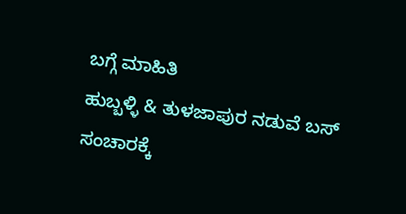ಬಗ್ಗೆ ಮಾಹಿತಿ
ಹುಬ್ಬಳ್ಳಿ & ತುಳಜಾಪುರ ನಡುವೆ ಬಸ್ ಸಂಚಾರಕ್ಕೆ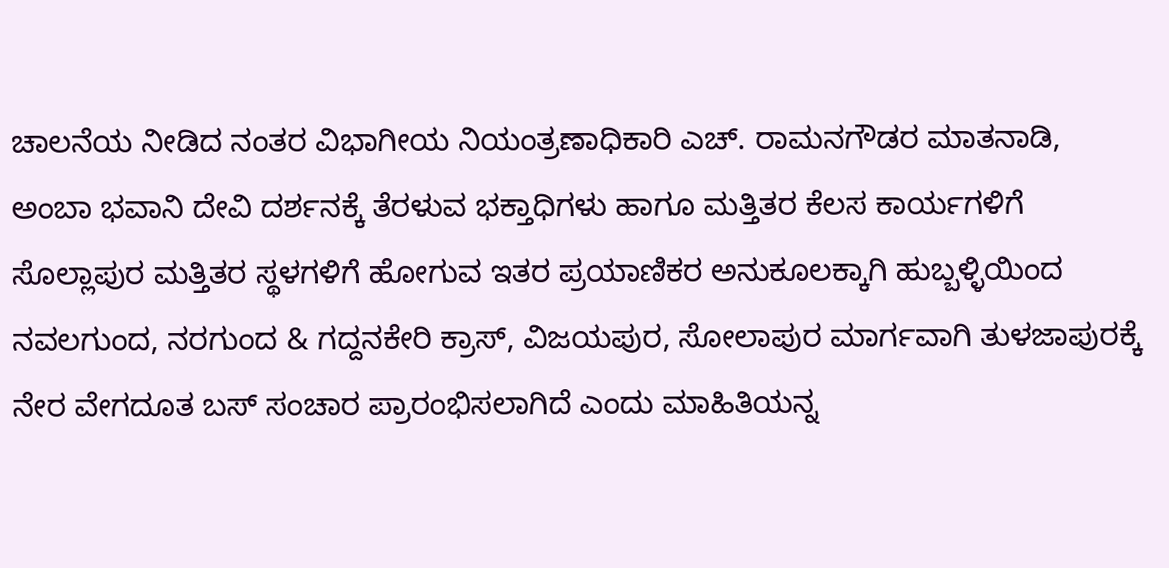ಚಾಲನೆಯ ನೀಡಿದ ನಂತರ ವಿಭಾಗೀಯ ನಿಯಂತ್ರಣಾಧಿಕಾರಿ ಎಚ್. ರಾಮನಗೌಡರ ಮಾತನಾಡಿ, ಅಂಬಾ ಭವಾನಿ ದೇವಿ ದರ್ಶನಕ್ಕೆ ತೆರಳುವ ಭಕ್ತಾಧಿಗಳು ಹಾಗೂ ಮತ್ತಿತರ ಕೆಲಸ ಕಾರ್ಯಗಳಿಗೆ ಸೊಲ್ಲಾಪುರ ಮತ್ತಿತರ ಸ್ಥಳಗಳಿಗೆ ಹೋಗುವ ಇತರ ಪ್ರಯಾಣಿಕರ ಅನುಕೂಲಕ್ಕಾಗಿ ಹುಬ್ಬಳ್ಳಿಯಿಂದ ನವಲಗುಂದ, ನರಗುಂದ & ಗದ್ದನಕೇರಿ ಕ್ರಾಸ್, ವಿಜಯಪುರ, ಸೋಲಾಪುರ ಮಾರ್ಗವಾಗಿ ತುಳಜಾಪುರಕ್ಕೆ ನೇರ ವೇಗದೂತ ಬಸ್ ಸಂಚಾರ ಪ್ರಾರಂಭಿಸಲಾಗಿದೆ ಎಂದು ಮಾಹಿತಿಯನ್ನ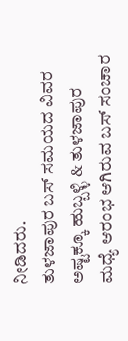ನೀಡಿದರು.
ತುಳಜಾಪುರ ಬಸ್ ಸಮಯದ ವಿವರ
ಅಷ್ಟಕ್ಕೂ ಹುಬ್ಬಳ್ಳಿ & ತುಳಜಾಪುರ ಮಧ್ಯೆ ಆರಂಭ ಆಗಿರುವ ಬಸ್ ಸಂಚಾರ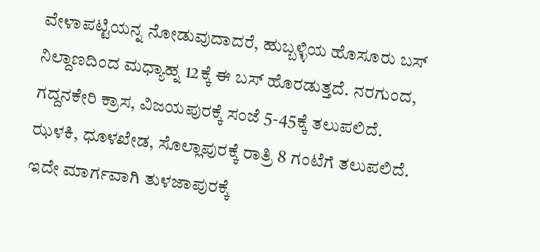ವೇಳಾಪಟ್ಟಿಯನ್ನ ನೋಡುವುದಾದರೆ, ಹುಬ್ಬಳ್ಳಿಯ ಹೊಸೂರು ಬಸ್ ನಿಲ್ದಾಣದಿಂದ ಮಧ್ಯಾಹ್ನ 12ಕ್ಕೆ ಈ ಬಸ್ ಹೊರಡುತ್ತದೆ. ನರಗುಂದ, ಗದ್ದನಕೇರಿ ಕ್ರಾಸ, ವಿಜಯಪುರಕ್ಕೆ ಸಂಜೆ 5-45ಕ್ಕೆ ತಲುಪಲಿದೆ. ಝಳಕಿ, ಧೂಳಖೇಡ, ಸೊಲ್ಲಾಪುರಕ್ಕೆ ರಾತ್ರಿ 8 ಗಂಟೆಗೆ ತಲುಪಲಿದೆ. ಇದೇ ಮಾರ್ಗವಾಗಿ ತುಳಜಾಪುರಕ್ಕೆ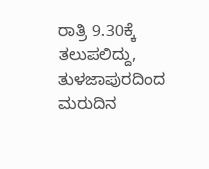ರಾತ್ರಿ 9.30ಕ್ಕೆ ತಲುಪಲಿದ್ದು, ತುಳಜಾಪುರದಿಂದ ಮರುದಿನ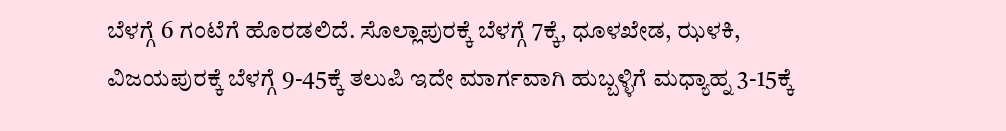ಬೆಳಗ್ಗೆ 6 ಗಂಟೆಗೆ ಹೊರಡಲಿದೆ. ಸೊಲ್ಲಾಪುರಕ್ಕೆ ಬೆಳಗ್ಗೆ 7ಕ್ಕೆ, ಧೂಳಖೇಡ, ಝಳಕಿ, ವಿಜಯಪುರಕ್ಕೆ ಬೆಳಗ್ಗೆ 9-45ಕ್ಕೆ ತಲುಪಿ ಇದೇ ಮಾರ್ಗವಾಗಿ ಹುಬ್ಬಳ್ಳಿಗೆ ಮಧ್ಯಾಹ್ನ 3-15ಕ್ಕೆ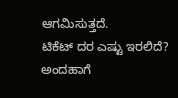ಆಗಮಿಸುತ್ತದೆ.
ಟಿಕೆಟ್ ದರ ಎಷ್ಟು ಇರಲಿದೆ?
ಅಂದಹಾಗೆ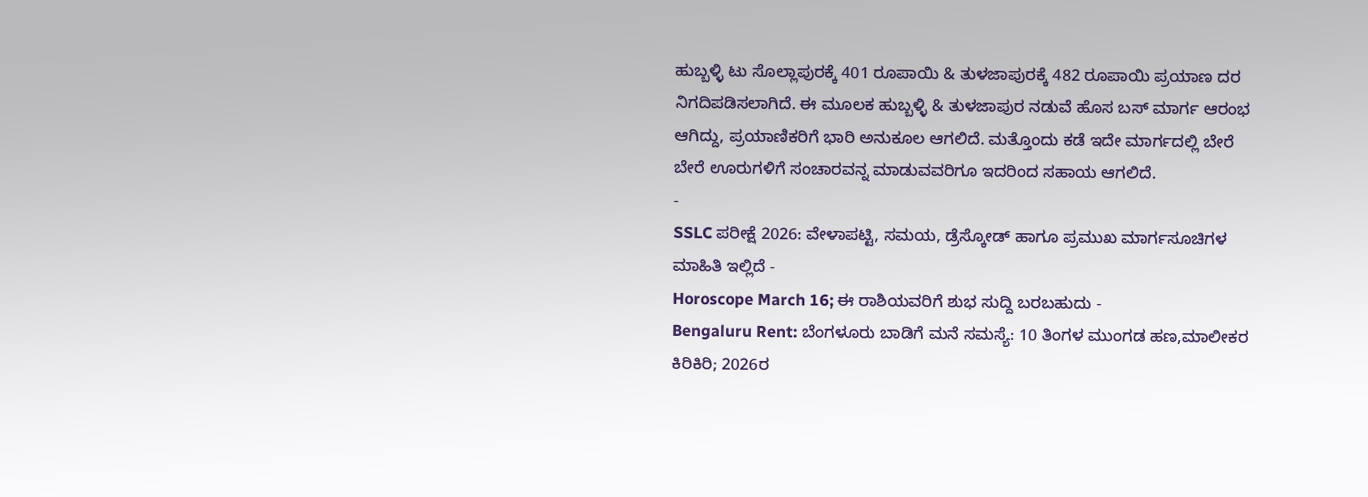ಹುಬ್ಬಳ್ಳಿ ಟು ಸೊಲ್ಲಾಪುರಕ್ಕೆ 401 ರೂಪಾಯಿ & ತುಳಜಾಪುರಕ್ಕೆ 482 ರೂಪಾಯಿ ಪ್ರಯಾಣ ದರ ನಿಗದಿಪಡಿಸಲಾಗಿದೆ. ಈ ಮೂಲಕ ಹುಬ್ಬಳ್ಳಿ & ತುಳಜಾಪುರ ನಡುವೆ ಹೊಸ ಬಸ್ ಮಾರ್ಗ ಆರಂಭ ಆಗಿದ್ದು, ಪ್ರಯಾಣಿಕರಿಗೆ ಭಾರಿ ಅನುಕೂಲ ಆಗಲಿದೆ. ಮತ್ತೊಂದು ಕಡೆ ಇದೇ ಮಾರ್ಗದಲ್ಲಿ ಬೇರೆ ಬೇರೆ ಊರುಗಳಿಗೆ ಸಂಚಾರವನ್ನ ಮಾಡುವವರಿಗೂ ಇದರಿಂದ ಸಹಾಯ ಆಗಲಿದೆ.
-
SSLC ಪರೀಕ್ಷೆ 2026: ವೇಳಾಪಟ್ಟಿ, ಸಮಯ, ಡ್ರೆಸ್ಕೋಡ್ ಹಾಗೂ ಪ್ರಮುಖ ಮಾರ್ಗಸೂಚಿಗಳ ಮಾಹಿತಿ ಇಲ್ಲಿದೆ -
Horoscope March 16; ಈ ರಾಶಿಯವರಿಗೆ ಶುಭ ಸುದ್ದಿ ಬರಬಹುದು -
Bengaluru Rent: ಬೆಂಗಳೂರು ಬಾಡಿಗೆ ಮನೆ ಸಮಸ್ಯೆ: 10 ತಿಂಗಳ ಮುಂಗಡ ಹಣ,ಮಾಲೀಕರ ಕಿರಿಕಿರಿ; 2026ರ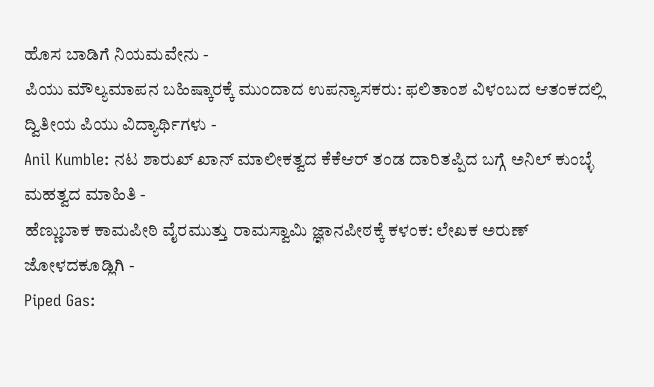ಹೊಸ ಬಾಡಿಗೆ ನಿಯಮವೇನು -
ಪಿಯು ಮೌಲ್ಯಮಾಪನ ಬಹಿಷ್ಕಾರಕ್ಕೆ ಮುಂದಾದ ಉಪನ್ಯಾಸಕರು: ಫಲಿತಾಂಶ ವಿಳಂಬದ ಆತಂಕದಲ್ಲಿ ದ್ವಿತೀಯ ಪಿಯು ವಿದ್ಯಾರ್ಥಿಗಳು -
Anil Kumble: ನಟ ಶಾರುಖ್ ಖಾನ್ ಮಾಲೀಕತ್ವದ ಕೆಕೆಆರ್ ತಂಡ ದಾರಿತಪ್ಪಿದ ಬಗ್ಗೆ ಅನಿಲ್ ಕುಂಬ್ಳೆ ಮಹತ್ವದ ಮಾಹಿತಿ -
ಹೆಣ್ಣುಬಾಕ ಕಾಮಪೀಠಿ ವೈರಮುತ್ತು ರಾಮಸ್ವಾಮಿ ಜ್ಞಾನಪೀಠಕ್ಕೆ ಕಳಂಕ: ಲೇಖಕ ಅರುಣ್ ಜೋಳದಕೂಡ್ಲಿಗಿ -
Piped Gas: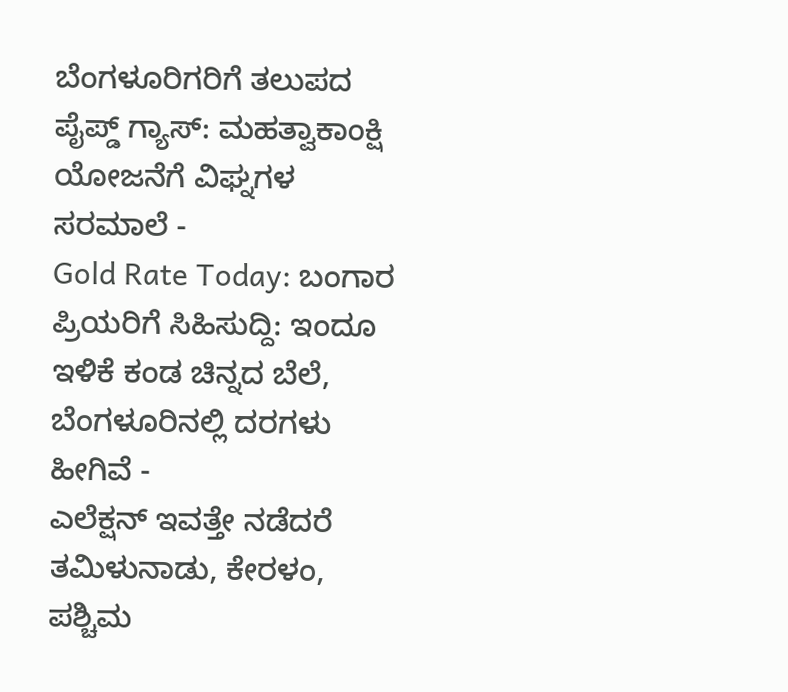ಬೆಂಗಳೂರಿಗರಿಗೆ ತಲುಪದ ಪೈಪ್ಡ್ ಗ್ಯಾಸ್: ಮಹತ್ವಾಕಾಂಕ್ಷಿ ಯೋಜನೆಗೆ ವಿಘ್ನಗಳ ಸರಮಾಲೆ -
Gold Rate Today: ಬಂಗಾರ ಪ್ರಿಯರಿಗೆ ಸಿಹಿಸುದ್ದಿ: ಇಂದೂ ಇಳಿಕೆ ಕಂಡ ಚಿನ್ನದ ಬೆಲೆ, ಬೆಂಗಳೂರಿನಲ್ಲಿ ದರಗಳು ಹೀಗಿವೆ -
ಎಲೆಕ್ಷನ್ ಇವತ್ತೇ ನಡೆದರೆ ತಮಿಳುನಾಡು, ಕೇರಳಂ, ಪಶ್ಚಿಮ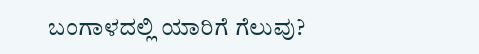ಬಂಗಾಳದಲ್ಲಿ ಯಾರಿಗೆ ಗೆಲುವು?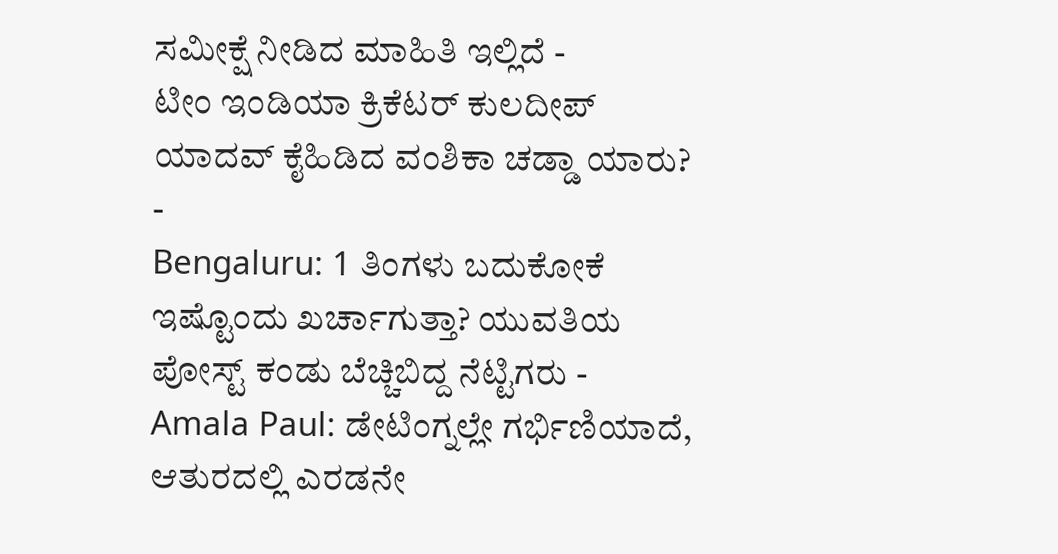ಸಮೀಕ್ಷೆ ನೀಡಿದ ಮಾಹಿತಿ ಇಲ್ಲಿದೆ -
ಟೀಂ ಇಂಡಿಯಾ ಕ್ರಿಕೆಟರ್ ಕುಲದೀಪ್ ಯಾದವ್ ಕೈಹಿಡಿದ ವಂಶಿಕಾ ಚಡ್ಡಾ ಯಾರು? -
Bengaluru: 1 ತಿಂಗಳು ಬದುಕೋಕೆ ಇಷ್ಟೊಂದು ಖರ್ಚಾಗುತ್ತಾ? ಯುವತಿಯ ಪೋಸ್ಟ್ ಕಂಡು ಬೆಚ್ಚಿಬಿದ್ದ ನೆಟ್ಟಿಗರು -
Amala Paul: ಡೇಟಿಂಗ್ನಲ್ಲೇ ಗರ್ಭಿಣಿಯಾದೆ, ಆತುರದಲ್ಲಿ ಎರಡನೇ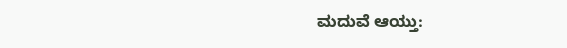ಮದುವೆ ಆಯ್ತು: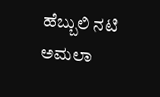ಹೆಬ್ಬುಲಿ ನಟಿ ಅಮಲಾ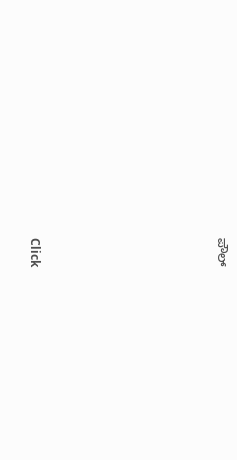ಪೌಲ್












Click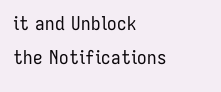it and Unblock the Notifications